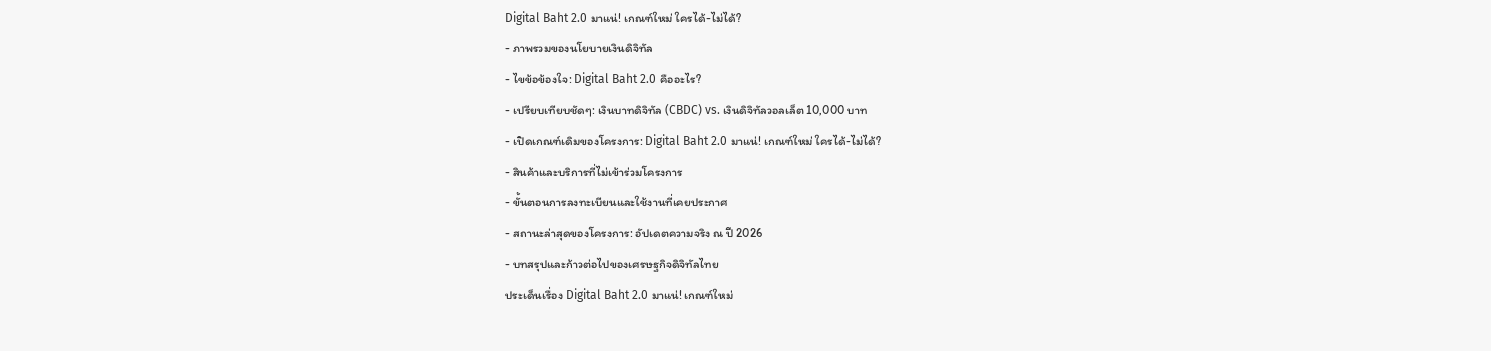Digital Baht 2.0 มาแน่! เกณฑ์ใหม่ ใครได้-ไม่ได้?
- ภาพรวมของนโยบายเงินดิจิทัล
- ไขข้อข้องใจ: Digital Baht 2.0 คืออะไร?
- เปรียบเทียบชัดๆ: เงินบาทดิจิทัล (CBDC) vs. เงินดิจิทัลวอลเล็ต 10,000 บาท
- เปิดเกณฑ์เดิมของโครงการ: Digital Baht 2.0 มาแน่! เกณฑ์ใหม่ ใครได้-ไม่ได้?
- สินค้าและบริการที่ไม่เข้าร่วมโครงการ
- ขั้นตอนการลงทะเบียนและใช้งานที่เคยประกาศ
- สถานะล่าสุดของโครงการ: อัปเดตความจริง ณ ปี 2026
- บทสรุปและก้าวต่อไปของเศรษฐกิจดิจิทัลไทย
ประเด็นเรื่อง Digital Baht 2.0 มาแน่! เกณฑ์ใหม่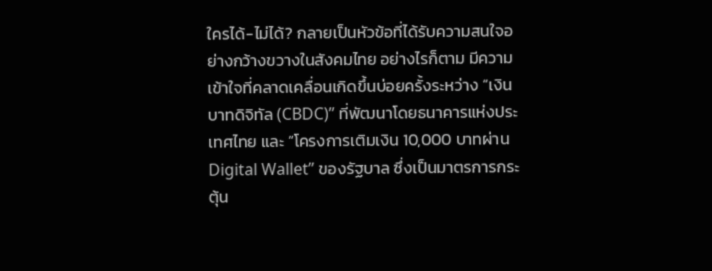ใครได้-ไม่ได้? กลายเป็นหัวข้อที่ได้รับความสนใจอย่างกว้างขวางในสังคมไทย อย่างไรก็ตาม มีความเข้าใจที่คลาดเคลื่อนเกิดขึ้นบ่อยครั้งระหว่าง “เงินบาทดิจิทัล (CBDC)” ที่พัฒนาโดยธนาคารแห่งประเทศไทย และ “โครงการเติมเงิน 10,000 บาทผ่าน Digital Wallet” ของรัฐบาล ซึ่งเป็นมาตรการกระตุ้น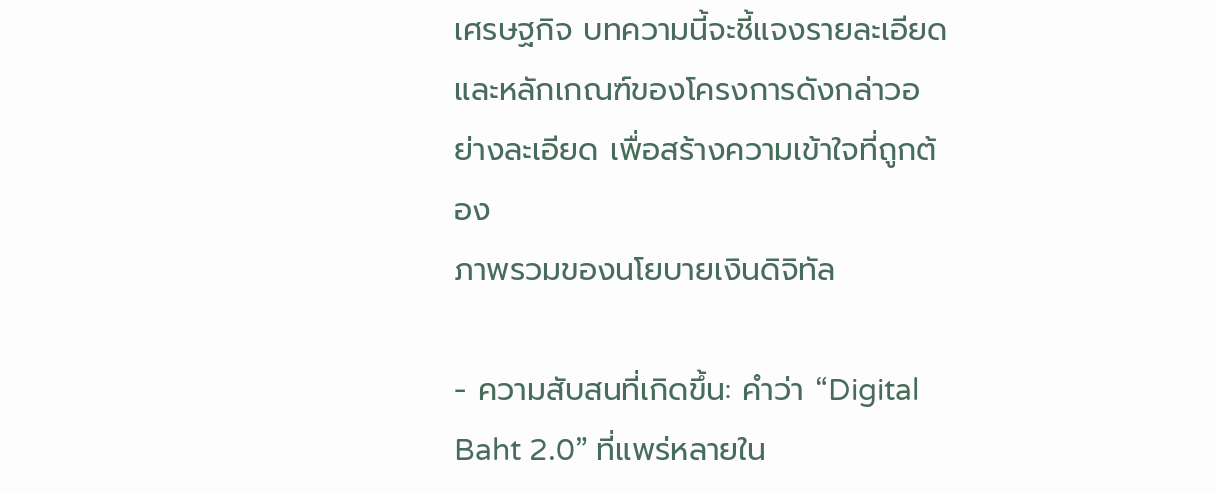เศรษฐกิจ บทความนี้จะชี้แจงรายละเอียดและหลักเกณฑ์ของโครงการดังกล่าวอย่างละเอียด เพื่อสร้างความเข้าใจที่ถูกต้อง
ภาพรวมของนโยบายเงินดิจิทัล

- ความสับสนที่เกิดขึ้น: คำว่า “Digital Baht 2.0” ที่แพร่หลายใน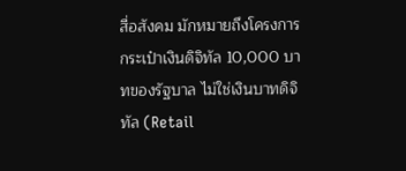สื่อสังคม มักหมายถึงโครงการกระเป๋าเงินดิจิทัล 10,000 บาทของรัฐบาล ไม่ใช่เงินบาทดิจิทัล (Retail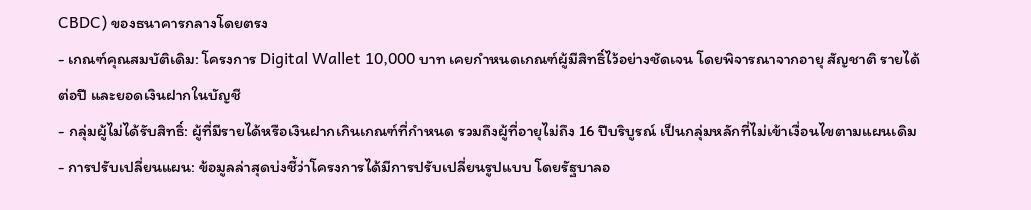CBDC) ของธนาคารกลางโดยตรง
- เกณฑ์คุณสมบัติเดิม: โครงการ Digital Wallet 10,000 บาท เคยกำหนดเกณฑ์ผู้มีสิทธิ์ไว้อย่างชัดเจน โดยพิจารณาจากอายุ สัญชาติ รายได้ต่อปี และยอดเงินฝากในบัญชี
- กลุ่มผู้ไม่ได้รับสิทธิ์: ผู้ที่มีรายได้หรือเงินฝากเกินเกณฑ์ที่กำหนด รวมถึงผู้ที่อายุไม่ถึง 16 ปีบริบูรณ์ เป็นกลุ่มหลักที่ไม่เข้าเงื่อนไขตามแผนเดิม
- การปรับเปลี่ยนแผน: ข้อมูลล่าสุดบ่งชี้ว่าโครงการได้มีการปรับเปลี่ยนรูปแบบ โดยรัฐบาลอ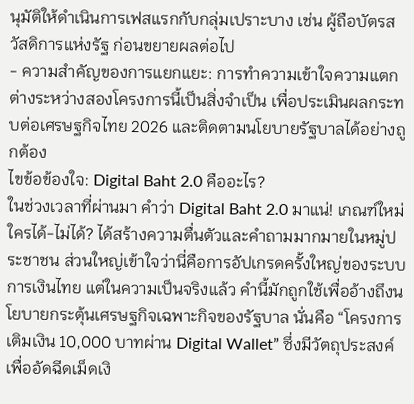นุมัติให้ดำเนินการเฟสแรกกับกลุ่มเปราะบาง เช่น ผู้ถือบัตรสวัสดิการแห่งรัฐ ก่อนขยายผลต่อไป
- ความสำคัญของการแยกแยะ: การทำความเข้าใจความแตกต่างระหว่างสองโครงการนี้เป็นสิ่งจำเป็น เพื่อประเมินผลกระทบต่อเศรษฐกิจไทย 2026 และติดตามนโยบายรัฐบาลได้อย่างถูกต้อง
ไขข้อข้องใจ: Digital Baht 2.0 คืออะไร?
ในช่วงเวลาที่ผ่านมา คำว่า Digital Baht 2.0 มาแน่! เกณฑ์ใหม่ ใครได้-ไม่ได้? ได้สร้างความตื่นตัวและคำถามมากมายในหมู่ประชาชน ส่วนใหญ่เข้าใจว่านี่คือการอัปเกรดครั้งใหญ่ของระบบการเงินไทย แต่ในความเป็นจริงแล้ว คำนี้มักถูกใช้เพื่ออ้างถึงนโยบายกระตุ้นเศรษฐกิจเฉพาะกิจของรัฐบาล นั่นคือ “โครงการเติมเงิน 10,000 บาทผ่าน Digital Wallet” ซึ่งมีวัตถุประสงค์เพื่ออัดฉีดเม็ดเงิ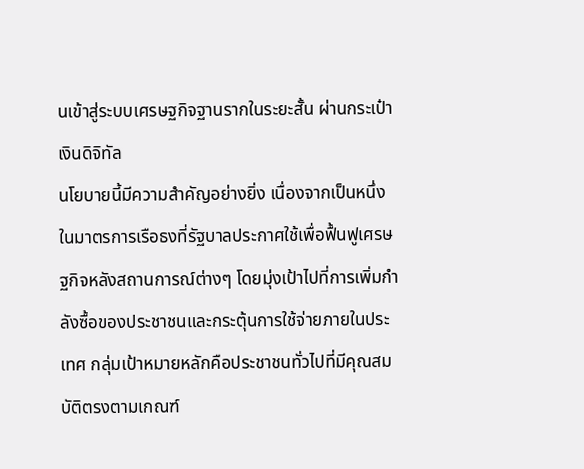นเข้าสู่ระบบเศรษฐกิจฐานรากในระยะสั้น ผ่านกระเป๋าเงินดิจิทัล
นโยบายนี้มีความสำคัญอย่างยิ่ง เนื่องจากเป็นหนึ่งในมาตรการเรือธงที่รัฐบาลประกาศใช้เพื่อฟื้นฟูเศรษฐกิจหลังสถานการณ์ต่างๆ โดยมุ่งเป้าไปที่การเพิ่มกำลังซื้อของประชาชนและกระตุ้นการใช้จ่ายภายในประเทศ กลุ่มเป้าหมายหลักคือประชาชนทั่วไปที่มีคุณสมบัติตรงตามเกณฑ์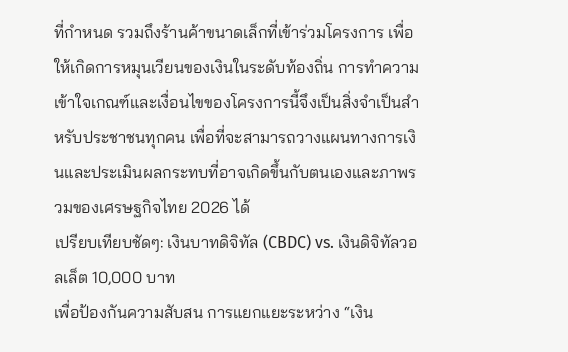ที่กำหนด รวมถึงร้านค้าขนาดเล็กที่เข้าร่วมโครงการ เพื่อให้เกิดการหมุนเวียนของเงินในระดับท้องถิ่น การทำความเข้าใจเกณฑ์และเงื่อนไขของโครงการนี้จึงเป็นสิ่งจำเป็นสำหรับประชาชนทุกคน เพื่อที่จะสามารถวางแผนทางการเงินและประเมินผลกระทบที่อาจเกิดขึ้นกับตนเองและภาพรวมของเศรษฐกิจไทย 2026 ได้
เปรียบเทียบชัดๆ: เงินบาทดิจิทัล (CBDC) vs. เงินดิจิทัลวอลเล็ต 10,000 บาท
เพื่อป้องกันความสับสน การแยกแยะระหว่าง “เงิน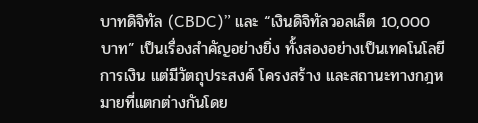บาทดิจิทัล (CBDC)” และ “เงินดิจิทัลวอลเล็ต 10,000 บาท” เป็นเรื่องสำคัญอย่างยิ่ง ทั้งสองอย่างเป็นเทคโนโลยีการเงิน แต่มีวัตถุประสงค์ โครงสร้าง และสถานะทางกฎหมายที่แตกต่างกันโดย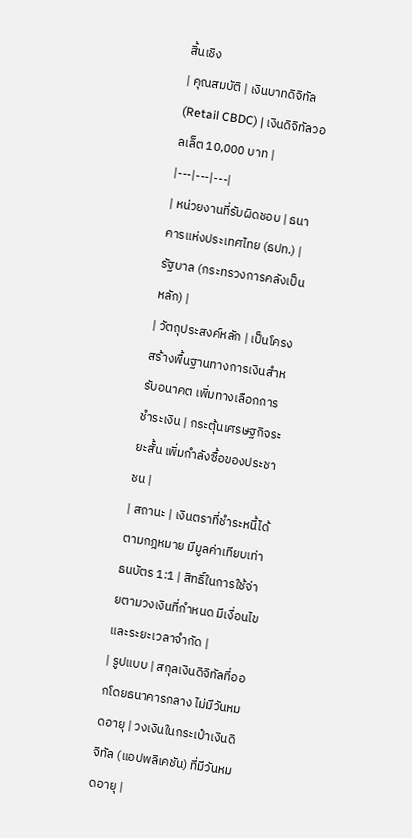สิ้นเชิง
| คุณสมบัติ | เงินบาทดิจิทัล (Retail CBDC) | เงินดิจิทัลวอลเล็ต 10,000 บาท |
|---|---|---|
| หน่วยงานที่รับผิดชอบ | ธนาคารแห่งประเทศไทย (ธปท.) | รัฐบาล (กระทรวงการคลังเป็นหลัก) |
| วัตถุประสงค์หลัก | เป็นโครงสร้างพื้นฐานทางการเงินสำหรับอนาคต เพิ่มทางเลือกการชำระเงิน | กระตุ้นเศรษฐกิจระยะสั้น เพิ่มกำลังซื้อของประชาชน |
| สถานะ | เงินตราที่ชำระหนี้ได้ตามกฎหมาย มีมูลค่าเทียบเท่าธนบัตร 1:1 | สิทธิ์ในการใช้จ่ายตามวงเงินที่กำหนด มีเงื่อนไขและระยะเวลาจำกัด |
| รูปแบบ | สกุลเงินดิจิทัลที่ออกโดยธนาคารกลาง ไม่มีวันหมดอายุ | วงเงินในกระเป๋าเงินดิจิทัล (แอปพลิเคชัน) ที่มีวันหมดอายุ |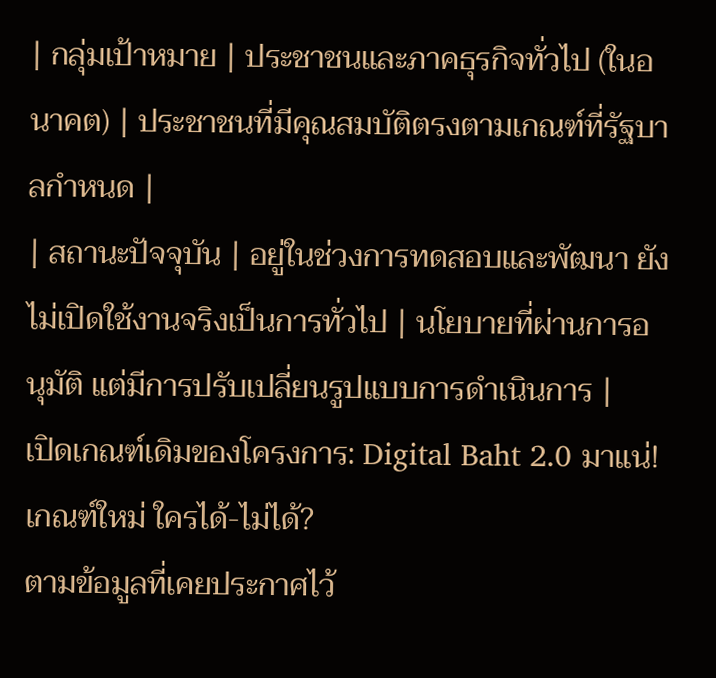| กลุ่มเป้าหมาย | ประชาชนและภาคธุรกิจทั่วไป (ในอนาคต) | ประชาชนที่มีคุณสมบัติตรงตามเกณฑ์ที่รัฐบาลกำหนด |
| สถานะปัจจุบัน | อยู่ในช่วงการทดสอบและพัฒนา ยังไม่เปิดใช้งานจริงเป็นการทั่วไป | นโยบายที่ผ่านการอนุมัติ แต่มีการปรับเปลี่ยนรูปแบบการดำเนินการ |
เปิดเกณฑ์เดิมของโครงการ: Digital Baht 2.0 มาแน่! เกณฑ์ใหม่ ใครได้-ไม่ได้?
ตามข้อมูลที่เคยประกาศไว้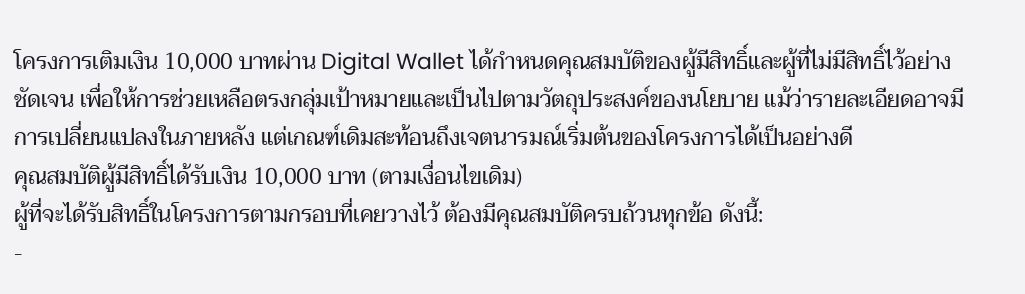โครงการเติมเงิน 10,000 บาทผ่าน Digital Wallet ได้กำหนดคุณสมบัติของผู้มีสิทธิ์และผู้ที่ไม่มีสิทธิ์ไว้อย่างชัดเจน เพื่อให้การช่วยเหลือตรงกลุ่มเป้าหมายและเป็นไปตามวัตถุประสงค์ของนโยบาย แม้ว่ารายละเอียดอาจมีการเปลี่ยนแปลงในภายหลัง แต่เกณฑ์เดิมสะท้อนถึงเจตนารมณ์เริ่มต้นของโครงการได้เป็นอย่างดี
คุณสมบัติผู้มีสิทธิ์ได้รับเงิน 10,000 บาท (ตามเงื่อนไขเดิม)
ผู้ที่จะได้รับสิทธิ์ในโครงการตามกรอบที่เคยวางไว้ ต้องมีคุณสมบัติครบถ้วนทุกข้อ ดังนี้:
-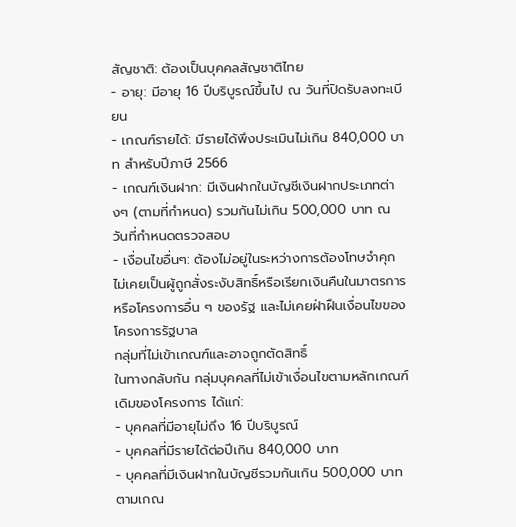สัญชาติ: ต้องเป็นบุคคลสัญชาติไทย
- อายุ: มีอายุ 16 ปีบริบูรณ์ขึ้นไป ณ วันที่ปิดรับลงทะเบียน
- เกณฑ์รายได้: มีรายได้พึงประเมินไม่เกิน 840,000 บาท สำหรับปีภาษี 2566
- เกณฑ์เงินฝาก: มีเงินฝากในบัญชีเงินฝากประเภทต่างๆ (ตามที่กำหนด) รวมกันไม่เกิน 500,000 บาท ณ วันที่กำหนดตรวจสอบ
- เงื่อนไขอื่นๆ: ต้องไม่อยู่ในระหว่างการต้องโทษจำคุก ไม่เคยเป็นผู้ถูกสั่งระงับสิทธิ์หรือเรียกเงินคืนในมาตรการหรือโครงการอื่น ๆ ของรัฐ และไม่เคยฝ่าฝืนเงื่อนไขของโครงการรัฐบาล
กลุ่มที่ไม่เข้าเกณฑ์และอาจถูกตัดสิทธิ์
ในทางกลับกัน กลุ่มบุคคลที่ไม่เข้าเงื่อนไขตามหลักเกณฑ์เดิมของโครงการ ได้แก่:
- บุคคลที่มีอายุไม่ถึง 16 ปีบริบูรณ์
- บุคคลที่มีรายได้ต่อปีเกิน 840,000 บาท
- บุคคลที่มีเงินฝากในบัญชีรวมกันเกิน 500,000 บาท ตามเกณ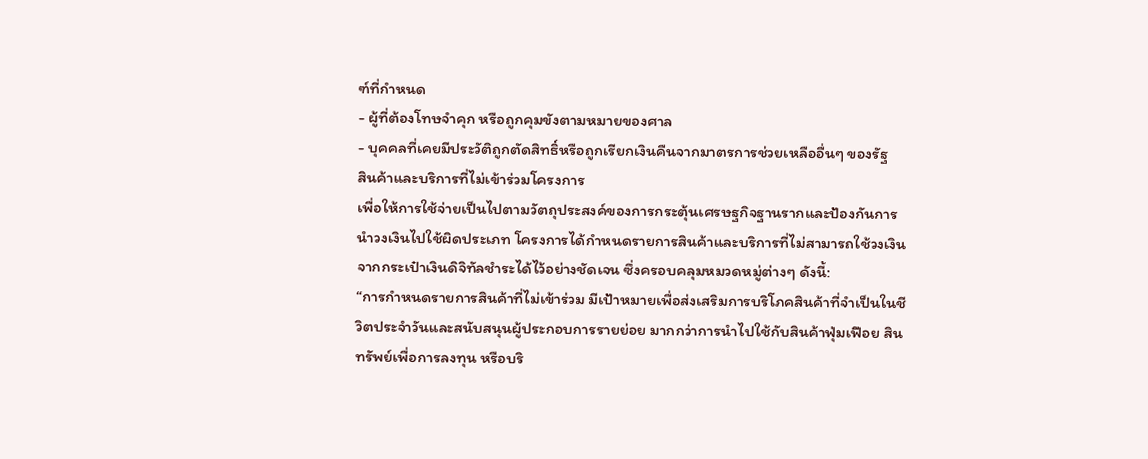ฑ์ที่กำหนด
- ผู้ที่ต้องโทษจำคุก หรือถูกคุมขังตามหมายของศาล
- บุคคลที่เคยมีประวัติถูกตัดสิทธิ์หรือถูกเรียกเงินคืนจากมาตรการช่วยเหลืออื่นๆ ของรัฐ
สินค้าและบริการที่ไม่เข้าร่วมโครงการ
เพื่อให้การใช้จ่ายเป็นไปตามวัตถุประสงค์ของการกระตุ้นเศรษฐกิจฐานรากและป้องกันการนำวงเงินไปใช้ผิดประเภท โครงการได้กำหนดรายการสินค้าและบริการที่ไม่สามารถใช้วงเงินจากกระเป๋าเงินดิจิทัลชำระได้ไว้อย่างชัดเจน ซึ่งครอบคลุมหมวดหมู่ต่างๆ ดังนี้:
“การกำหนดรายการสินค้าที่ไม่เข้าร่วม มีเป้าหมายเพื่อส่งเสริมการบริโภคสินค้าที่จำเป็นในชีวิตประจำวันและสนับสนุนผู้ประกอบการรายย่อย มากกว่าการนำไปใช้กับสินค้าฟุ่มเฟือย สินทรัพย์เพื่อการลงทุน หรือบริ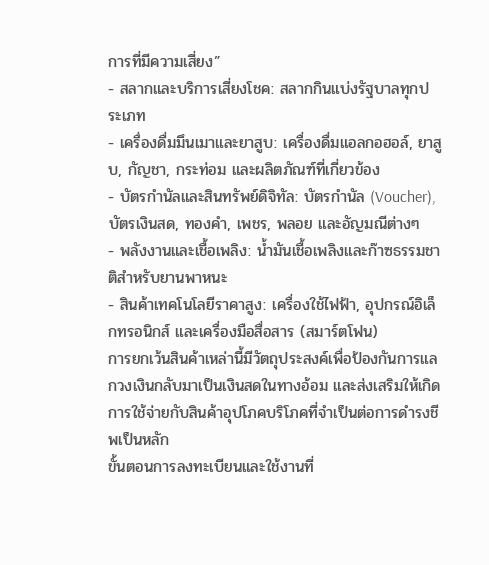การที่มีความเสี่ยง”
- สลากและบริการเสี่ยงโชค: สลากกินแบ่งรัฐบาลทุกประเภท
- เครื่องดื่มมึนเมาและยาสูบ: เครื่องดื่มแอลกอฮอล์, ยาสูบ, กัญชา, กระท่อม และผลิตภัณฑ์ที่เกี่ยวข้อง
- บัตรกำนัลและสินทรัพย์ดิจิทัล: บัตรกำนัล (Voucher), บัตรเงินสด, ทองคำ, เพชร, พลอย และอัญมณีต่างๆ
- พลังงานและเชื้อเพลิง: น้ำมันเชื้อเพลิงและก๊าซธรรมชาติสำหรับยานพาหนะ
- สินค้าเทคโนโลยีราคาสูง: เครื่องใช้ไฟฟ้า, อุปกรณ์อิเล็กทรอนิกส์ และเครื่องมือสื่อสาร (สมาร์ตโฟน)
การยกเว้นสินค้าเหล่านี้มีวัตถุประสงค์เพื่อป้องกันการแลกวงเงินกลับมาเป็นเงินสดในทางอ้อม และส่งเสริมให้เกิดการใช้จ่ายกับสินค้าอุปโภคบริโภคที่จำเป็นต่อการดำรงชีพเป็นหลัก
ขั้นตอนการลงทะเบียนและใช้งานที่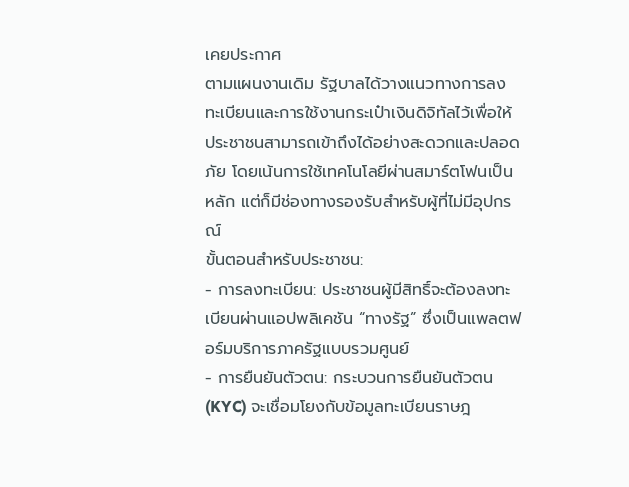เคยประกาศ
ตามแผนงานเดิม รัฐบาลได้วางแนวทางการลงทะเบียนและการใช้งานกระเป๋าเงินดิจิทัลไว้เพื่อให้ประชาชนสามารถเข้าถึงได้อย่างสะดวกและปลอดภัย โดยเน้นการใช้เทคโนโลยีผ่านสมาร์ตโฟนเป็นหลัก แต่ก็มีช่องทางรองรับสำหรับผู้ที่ไม่มีอุปกรณ์
ขั้นตอนสำหรับประชาชน:
- การลงทะเบียน: ประชาชนผู้มีสิทธิ์จะต้องลงทะเบียนผ่านแอปพลิเคชัน “ทางรัฐ” ซึ่งเป็นแพลตฟอร์มบริการภาครัฐแบบรวมศูนย์
- การยืนยันตัวตน: กระบวนการยืนยันตัวตน (KYC) จะเชื่อมโยงกับข้อมูลทะเบียนราษฎ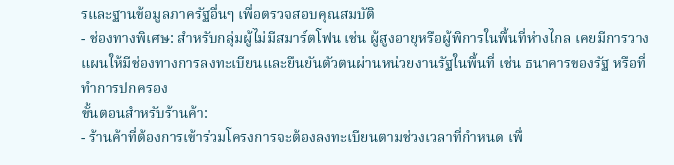รและฐานข้อมูลภาครัฐอื่นๆ เพื่อตรวจสอบคุณสมบัติ
- ช่องทางพิเศษ: สำหรับกลุ่มผู้ไม่มีสมาร์ตโฟน เช่น ผู้สูงอายุหรือผู้พิการในพื้นที่ห่างไกล เคยมีการวางแผนให้มีช่องทางการลงทะเบียนและยืนยันตัวตนผ่านหน่วยงานรัฐในพื้นที่ เช่น ธนาคารของรัฐ หรือที่ทำการปกครอง
ขั้นตอนสำหรับร้านค้า:
- ร้านค้าที่ต้องการเข้าร่วมโครงการจะต้องลงทะเบียนตามช่วงเวลาที่กำหนด เพื่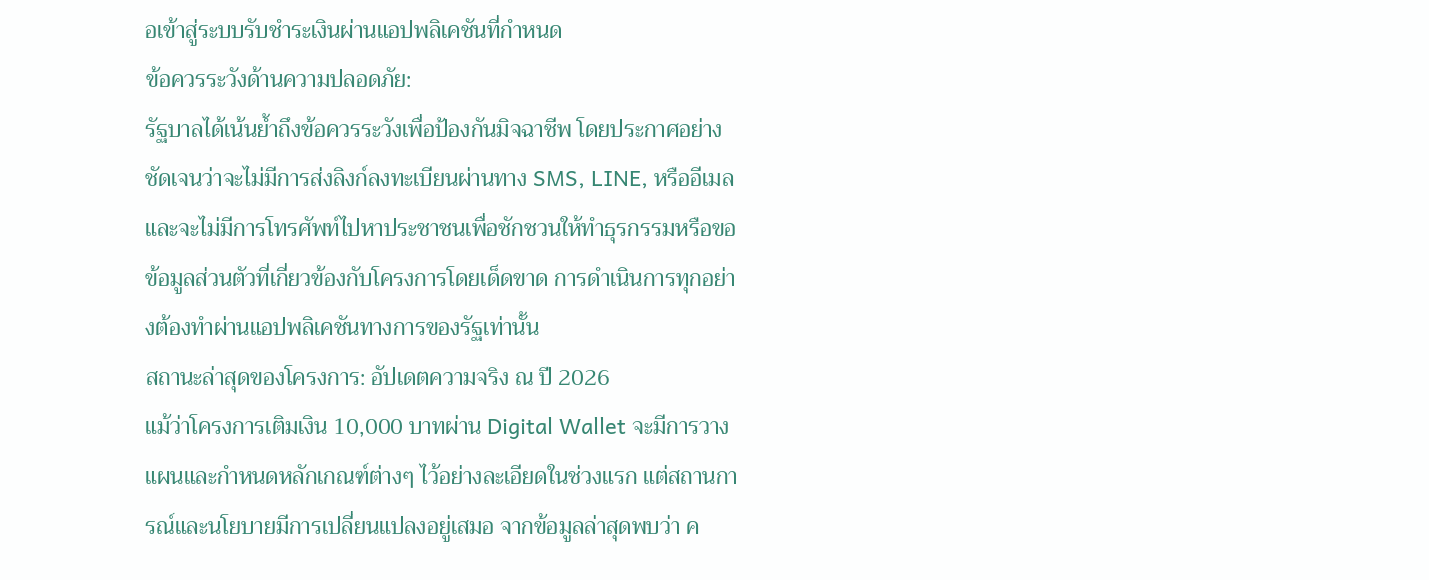อเข้าสู่ระบบรับชำระเงินผ่านแอปพลิเคชันที่กำหนด
ข้อควรระวังด้านความปลอดภัย:
รัฐบาลได้เน้นย้ำถึงข้อควรระวังเพื่อป้องกันมิจฉาชีพ โดยประกาศอย่างชัดเจนว่าจะไม่มีการส่งลิงก์ลงทะเบียนผ่านทาง SMS, LINE, หรืออีเมล และจะไม่มีการโทรศัพท์ไปหาประชาชนเพื่อชักชวนให้ทำธุรกรรมหรือขอข้อมูลส่วนตัวที่เกี่ยวข้องกับโครงการโดยเด็ดขาด การดำเนินการทุกอย่างต้องทำผ่านแอปพลิเคชันทางการของรัฐเท่านั้น
สถานะล่าสุดของโครงการ: อัปเดตความจริง ณ ปี 2026
แม้ว่าโครงการเติมเงิน 10,000 บาทผ่าน Digital Wallet จะมีการวางแผนและกำหนดหลักเกณฑ์ต่างๆ ไว้อย่างละเอียดในช่วงแรก แต่สถานการณ์และนโยบายมีการเปลี่ยนแปลงอยู่เสมอ จากข้อมูลล่าสุดพบว่า ค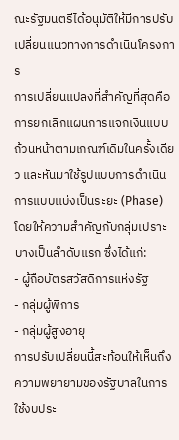ณะรัฐมนตรีได้อนุมัติให้มีการปรับเปลี่ยนแนวทางการดำเนินโครงการ
การเปลี่ยนแปลงที่สำคัญที่สุดคือ การยกเลิกแผนการแจกเงินแบบถ้วนหน้าตามเกณฑ์เดิมในครั้งเดียว และหันมาใช้รูปแบบการดำเนินการแบบแบ่งเป็นระยะ (Phase) โดยให้ความสำคัญกับกลุ่มเปราะบางเป็นลำดับแรก ซึ่งได้แก่:
- ผู้ถือบัตรสวัสดิการแห่งรัฐ
- กลุ่มผู้พิการ
- กลุ่มผู้สูงอายุ
การปรับเปลี่ยนนี้สะท้อนให้เห็นถึงความพยายามของรัฐบาลในการใช้งบประ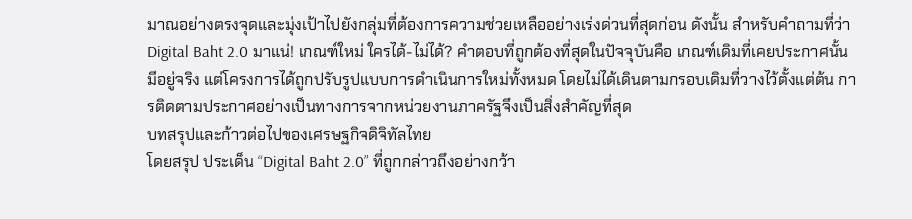มาณอย่างตรงจุดและมุ่งเป้าไปยังกลุ่มที่ต้องการความช่วยเหลืออย่างเร่งด่วนที่สุดก่อน ดังนั้น สำหรับคำถามที่ว่า Digital Baht 2.0 มาแน่! เกณฑ์ใหม่ ใครได้-ไม่ได้? คำตอบที่ถูกต้องที่สุดในปัจจุบันคือ เกณฑ์เดิมที่เคยประกาศนั้นมีอยู่จริง แต่โครงการได้ถูกปรับรูปแบบการดำเนินการใหม่ทั้งหมด โดยไม่ได้เดินตามกรอบเดิมที่วางไว้ตั้งแต่ต้น การติดตามประกาศอย่างเป็นทางการจากหน่วยงานภาครัฐจึงเป็นสิ่งสำคัญที่สุด
บทสรุปและก้าวต่อไปของเศรษฐกิจดิจิทัลไทย
โดยสรุป ประเด็น “Digital Baht 2.0” ที่ถูกกล่าวถึงอย่างกว้า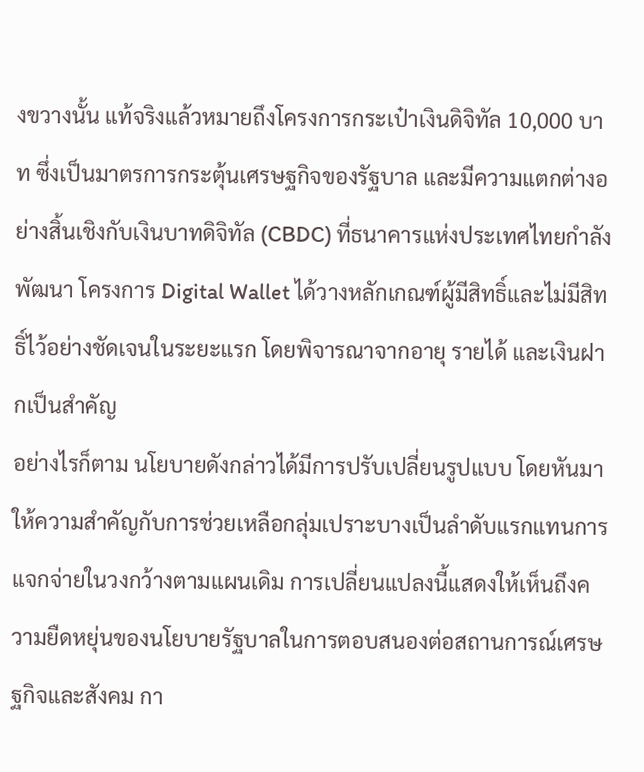งขวางนั้น แท้จริงแล้วหมายถึงโครงการกระเป๋าเงินดิจิทัล 10,000 บาท ซึ่งเป็นมาตรการกระตุ้นเศรษฐกิจของรัฐบาล และมีความแตกต่างอย่างสิ้นเชิงกับเงินบาทดิจิทัล (CBDC) ที่ธนาคารแห่งประเทศไทยกำลังพัฒนา โครงการ Digital Wallet ได้วางหลักเกณฑ์ผู้มีสิทธิ์และไม่มีสิทธิ์ไว้อย่างชัดเจนในระยะแรก โดยพิจารณาจากอายุ รายได้ และเงินฝากเป็นสำคัญ
อย่างไรก็ตาม นโยบายดังกล่าวได้มีการปรับเปลี่ยนรูปแบบ โดยหันมาให้ความสำคัญกับการช่วยเหลือกลุ่มเปราะบางเป็นลำดับแรกแทนการแจกจ่ายในวงกว้างตามแผนเดิม การเปลี่ยนแปลงนี้แสดงให้เห็นถึงความยืดหยุ่นของนโยบายรัฐบาลในการตอบสนองต่อสถานการณ์เศรษฐกิจและสังคม กา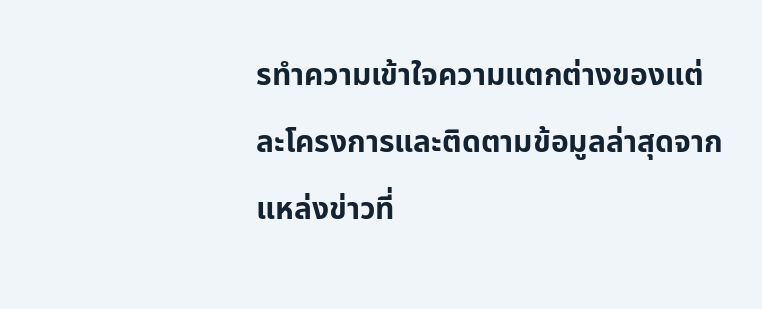รทำความเข้าใจความแตกต่างของแต่ละโครงการและติดตามข้อมูลล่าสุดจากแหล่งข่าวที่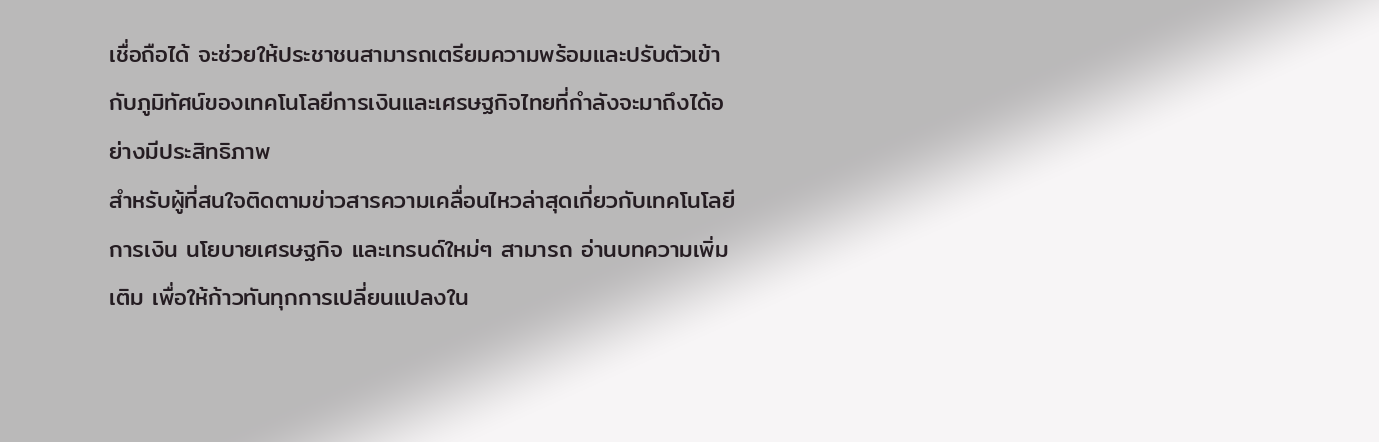เชื่อถือได้ จะช่วยให้ประชาชนสามารถเตรียมความพร้อมและปรับตัวเข้ากับภูมิทัศน์ของเทคโนโลยีการเงินและเศรษฐกิจไทยที่กำลังจะมาถึงได้อย่างมีประสิทธิภาพ
สำหรับผู้ที่สนใจติดตามข่าวสารความเคลื่อนไหวล่าสุดเกี่ยวกับเทคโนโลยีการเงิน นโยบายเศรษฐกิจ และเทรนด์ใหม่ๆ สามารถ อ่านบทความเพิ่มเติม เพื่อให้ก้าวทันทุกการเปลี่ยนแปลงใน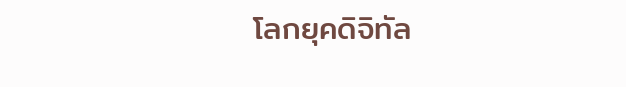โลกยุคดิจิทัล